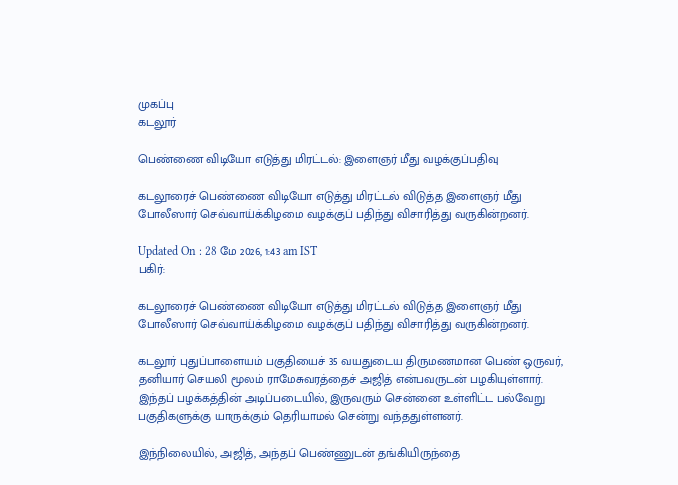முகப்பு
கடலூர்

பெண்ணை விடியோ எடுத்து மிரட்டல்: இளைஞர் மீது வழக்குப்பதிவு

கடலூரைச் பெண்ணை விடியோ எடுத்து மிரட்டல் விடுத்த இளைஞர் மீது போலீஸார் செவ்வாய்க்கிழமை வழக்குப் பதிந்து விசாரித்து வருகின்றனர்.

Updated On : 28 மே 2026, 1:43 am IST
பகிர்:

கடலூரைச் பெண்ணை விடியோ எடுத்து மிரட்டல் விடுத்த இளைஞர் மீது போலீஸார் செவ்வாய்க்கிழமை வழக்குப் பதிந்து விசாரித்து வருகின்றனர்.

கடலூர் புதுப்பாளையம் பகுதியைச் 35 வயதுடைய திருமணமான பெண் ஒருவர், தனியார் செயலி மூலம் ராமேசுவரத்தைச் அஜித் என்பவருடன் பழகியுள்ளார். இந்தப் பழக்கத்தின் அடிப்படையில், இருவரும் சென்னை உள்ளிட்ட பல்வேறு பகுதிகளுக்கு யாருக்கும் தெரியாமல் சென்று வந்ததுள்ளனர்.

இந்நிலையில், அஜித், அந்தப் பெண்ணுடன் தங்கியிருந்தை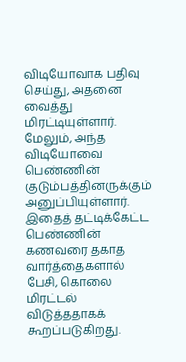விடியோவாக பதிவு செய்து, அதனை வைத்து மிரட்டியுள்ளார். மேலும், அந்த விடியோவை பெண்ணின் குடும்பத்தினருக்கும் அனுப்பியுள்ளார். இதைத் தட்டிக்கேட்ட பெண்ணின் கணவரை தகாத வார்த்தைகளால் பேசி, கொலை மிரட்டல் விடுத்ததாகக் கூறப்படுகிறது.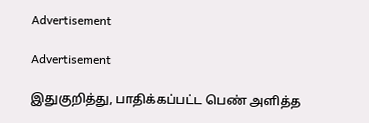Advertisement

Advertisement

இதுகுறித்து, பாதிக்கப்பட்ட பெண் அளித்த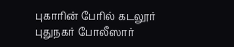புகாரின் பேரில் கடலூர் புதுநகர் போலீஸார்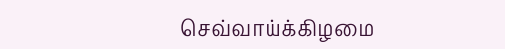செவ்வாய்க்கிழமை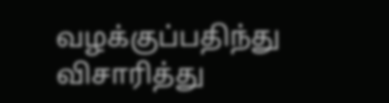வழக்குப்பதிந்து விசாரித்து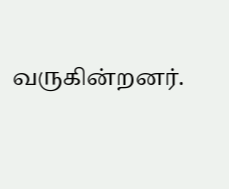வருகின்றனர்.